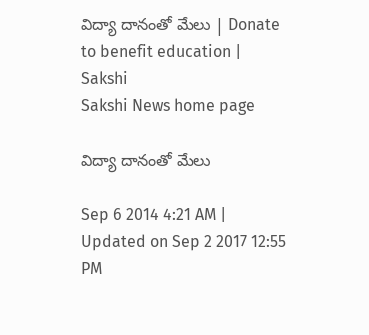విద్యా దానంతో మేలు | Donate to benefit education | Sakshi
Sakshi News home page

విద్యా దానంతో మేలు

Sep 6 2014 4:21 AM | Updated on Sep 2 2017 12:55 PM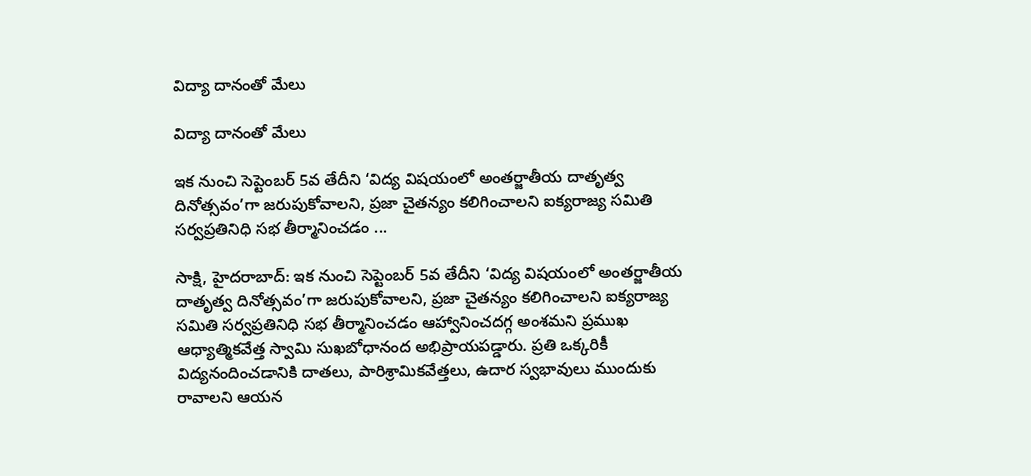విద్యా దానంతో మేలు

విద్యా దానంతో మేలు

ఇక నుంచి సెప్టెంబర్ 5వ తేదీని ‘విద్య విషయంలో అంతర్జాతీయ దాతృత్వ దినోత్సవం’గా జరుపుకోవాలని, ప్రజా చైతన్యం కలిగించాలని ఐక్యరాజ్య సమితి సర్వప్రతినిధి సభ తీర్మానించడం ...

సాక్షి, హైదరాబాద్: ఇక నుంచి సెప్టెంబర్ 5వ తేదీని ‘విద్య విషయంలో అంతర్జాతీయ దాతృత్వ దినోత్సవం’గా జరుపుకోవాలని, ప్రజా చైతన్యం కలిగించాలని ఐక్యరాజ్య సమితి సర్వప్రతినిధి సభ తీర్మానించడం ఆహ్వానించదగ్గ అంశమని ప్రముఖ ఆధ్యాత్మికవేత్త స్వామి సుఖబోధానంద అభిప్రాయపడ్డారు. ప్రతి ఒక్కరికీ విద్యనందించడానికి దాతలు, పారిశ్రామికవేత్తలు, ఉదార స్వభావులు ముందుకు రావాలని ఆయన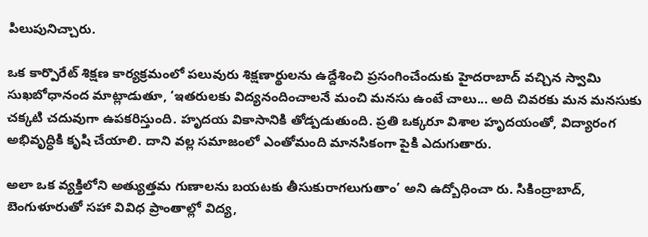పిలుపునిచ్చారు.

ఒక కార్పొరేట్ శిక్షణ కార్యక్రమంలో పలువురు శిక్షణార్థులను ఉద్దేశించి ప్రసంగించేందుకు హైదరాబాద్ వచ్చిన స్వామి సుఖబోధానంద మాట్లాడుతూ, ‘ఇతరులకు విద్యనందించాలనే మంచి మనసు ఉంటే చాలు... అది చివరకు మన మనసుకు చక్కటి చదువుగా ఉపకరిస్తుంది. హృదయ వికాసానికి తోడ్పడుతుంది. ప్రతి ఒక్కరూ విశాల హృదయంతో, విద్యారంగ అభివృద్ధికి కృషి చేయాలి. దాని వల్ల సమాజంలో ఎంతోమంది మానసికంగా పైకి ఎదుగుతారు.

అలా ఒక వ్యక్తిలోని అత్యుత్తమ గుణాలను బయటకు తీసుకురాగలుగుతాం’ అని ఉద్బోధించా రు. సికింద్రాబాద్, బెంగుళూరుతో సహా వివిధ ప్రాంతాల్లో విద్య,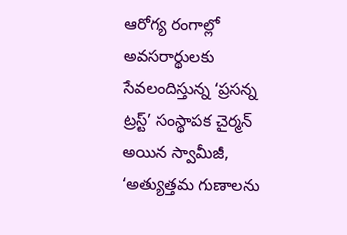ఆరోగ్య రంగాల్లో అవసరార్థులకు సేవలందిస్తున్న ‘ప్రసన్న ట్రస్ట్’ సంస్థాపక చైర్మన్ అయిన స్వామీజీ, ‘అత్యుత్తమ గుణాలను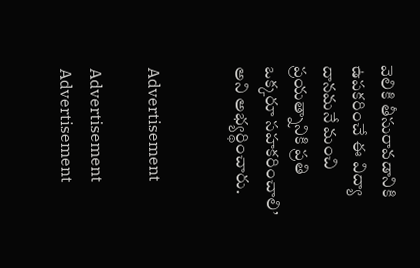వెలికి తీసురావడానికి ఉపకరించే ఈ విద్యా దానమనే మంచి ప్రయత్నానికి ప్రతి ఒక్కరూ సహకరించాలి’ అని అభ్యర్థించారు.


Advertisement

Advertisement
Advertisement